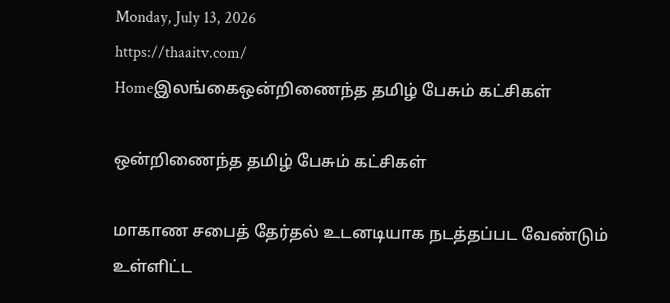Monday, July 13, 2026
https://thaaitv.com/
Homeஇலங்கைஒன்றிணைந்த தமிழ் பேசும் கட்சிகள்

ஒன்றிணைந்த தமிழ் பேசும் கட்சிகள்

மாகாண சபைத் தேர்தல் உடனடியாக நடத்தப்பட வேண்டும் உள்ளிட்ட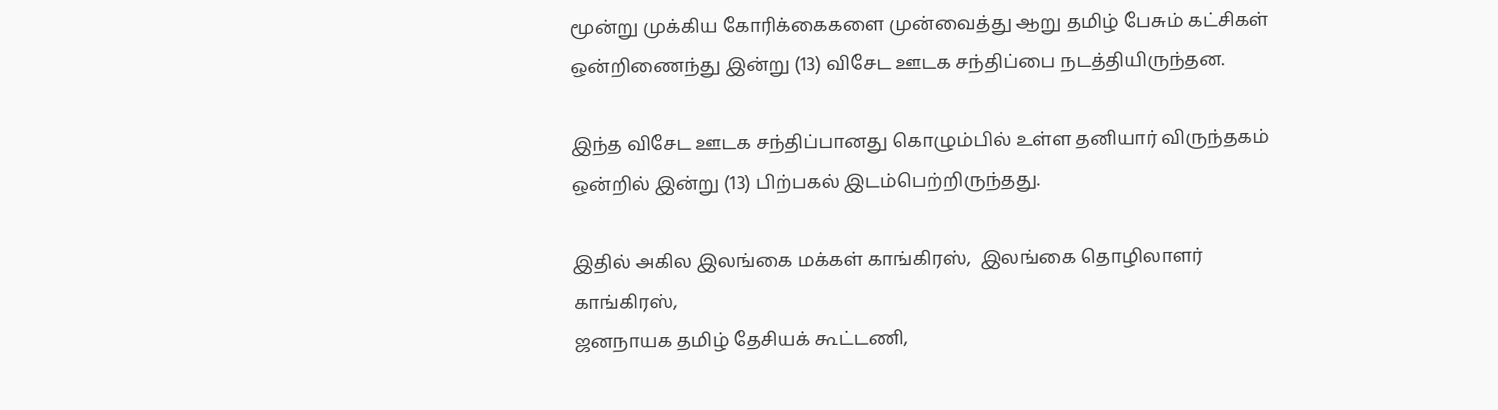மூன்று முக்கிய கோரிக்கைகளை முன்வைத்து ஆறு தமிழ் பேசும் கட்சிகள் ஒன்றிணைந்து இன்று (13) விசேட ஊடக சந்திப்பை நடத்தியிருந்தன.

இந்த விசேட ஊடக சந்திப்பானது கொழும்பில் உள்ள தனியார் விருந்தகம்
ஒன்றில் இன்று (13) பிற்பகல் இடம்பெற்றிருந்தது.

இதில் அகில இலங்கை மக்கள் காங்கிரஸ்,  இலங்கை தொழிலாளர் காங்கிரஸ்,
ஜனநாயக தமிழ் தேசியக் கூட்டணி,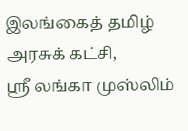இலங்கைத் தமிழ் அரசுக் கட்சி,
ஶ்ரீ லங்கா முஸ்லிம்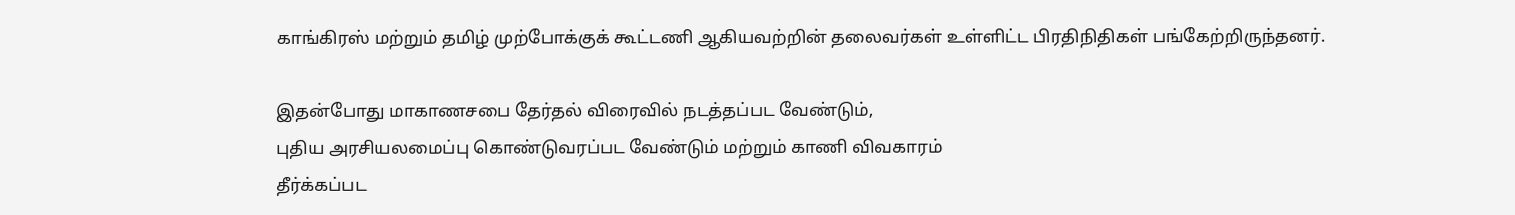காங்கிரஸ் மற்றும் தமிழ் முற்போக்குக் கூட்டணி ஆகியவற்றின் தலைவர்கள் உள்ளிட்ட பிரதிநிதிகள் பங்கேற்றிருந்தனர்.

இதன்போது மாகாணசபை தேர்தல் விரைவில் நடத்தப்பட வேண்டும்,
புதிய அரசியலமைப்பு கொண்டுவரப்பட வேண்டும் மற்றும் காணி விவகாரம்
தீர்க்கப்பட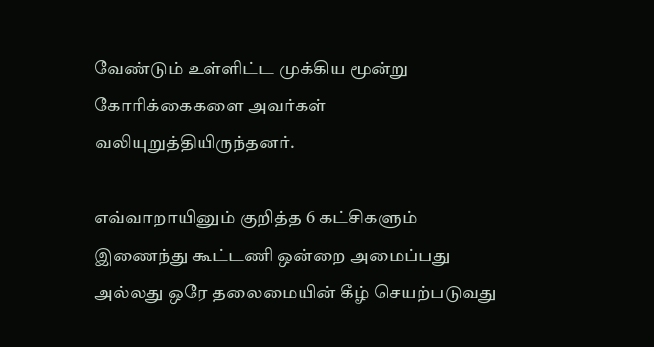வேண்டும் உள்ளிட்ட முக்கிய மூன்று கோரிக்கைகளை அவர்கள்
வலியுறுத்தியிருந்தனர்.

எவ்வாறாயினும் குறித்த 6 கட்சிகளும் இணைந்து கூட்டணி ஒன்றை அமைப்பது
அல்லது ஒரே தலைமையின் கீழ் செயற்படுவது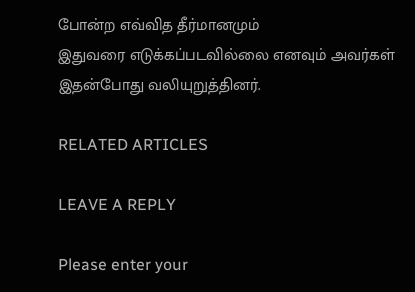போன்ற எவ்வித தீர்மானமும்
இதுவரை எடுக்கப்படவில்லை எனவும் அவர்கள் இதன்போது வலியுறுத்தினர்.

RELATED ARTICLES

LEAVE A REPLY

Please enter your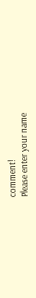comment!
Please enter your name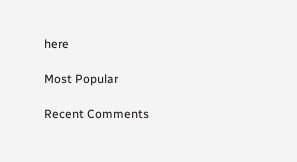here

Most Popular

Recent Comments